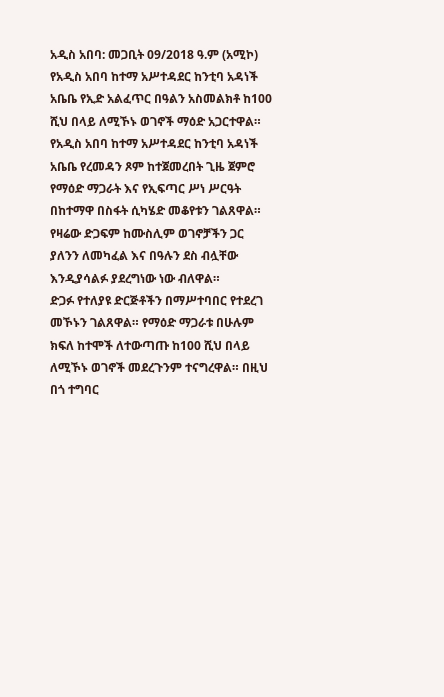አዲስ አበባ: መጋቢት 09/2018 ዓ.ም (አሚኮ) የአዲስ አበባ ከተማ አሥተዳደር ከንቲባ አዳነች አቤቤ የኢድ አልፈጥር በዓልን አስመልክቶ ከ100 ሺህ በላይ ለሚኾኑ ወገኖች ማዕድ አጋርተዋል።
የአዲስ አበባ ከተማ አሥተዳደር ከንቲባ አዳነች አቤቤ የረመዳን ጾም ከተጀመረበት ጊዜ ጀምሮ የማዕድ ማጋራት እና የኢፍጣር ሥነ ሥርዓት በከተማዋ በስፋት ሲካሄድ መቆየቱን ገልጸዋል። የዛሬው ድጋፍም ከሙስሊም ወገኖቻችን ጋር ያለንን ለመካፈል እና በዓሉን ደስ ብሏቸው እንዲያሳልፉ ያደረግነው ነው ብለዋል።
ድጋፉ የተለያዩ ድርጅቶችን በማሥተባበር የተደረገ መኾኑን ገልጸዋል። የማዕድ ማጋራቱ በሁሉም ክፍለ ከተሞች ለተውጣጡ ከ100 ሺህ በላይ ለሚኾኑ ወገኖች መደረጉንም ተናግረዋል። በዚህ በጎ ተግባር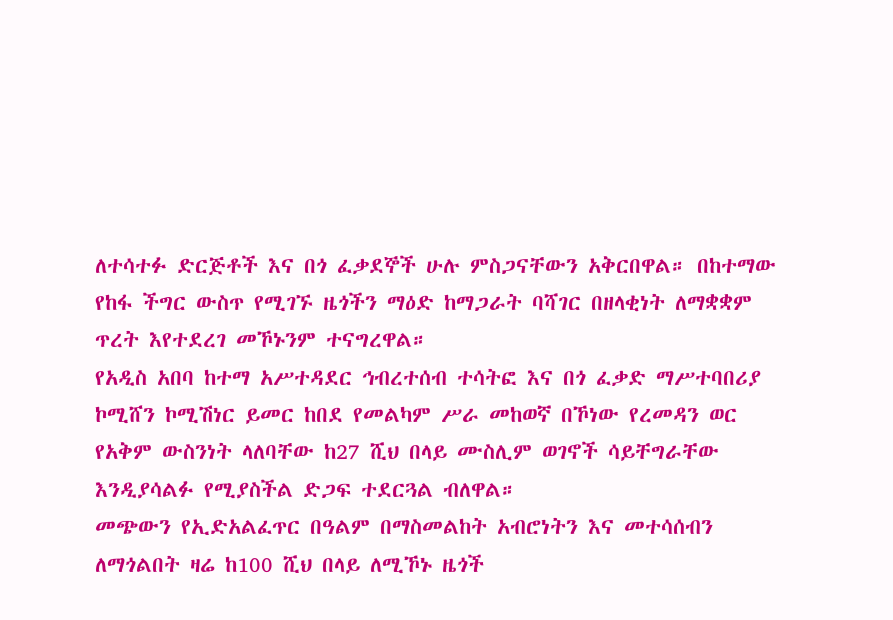ለተሳተፉ ድርጅቶች እና በጎ ፈቃደኞች ሁሉ ምስጋናቸውን አቅርበዋል። በከተማው የከፋ ችግር ውስጥ የሚገኙ ዜጎችን ማዕድ ከማጋራት ባሻገር በዘላቂነት ለማቋቋም ጥረት እየተደረገ መኾኑንም ተናግረዋል።
የአዲስ አበባ ከተማ አሥተዳደር ኅብረተሰብ ተሳትፎ እና በጎ ፈቃድ ማሥተባበሪያ ኮሚሸን ኮሚሽነር ይመር ከበደ የመልካም ሥራ መከወኛ በኾነው የረመዳን ወር የአቅም ውስንነት ላለባቸው ከ27 ሺህ በላይ ሙስሊም ወገኖች ሳይቸግራቸው እንዲያሳልፉ የሚያስችል ድጋፍ ተደርጓል ብለዋል።
መጭውን የኢድአልፈጥር በዓልም በማስመልከት አብሮነትን እና መተሳሰብን ለማጎልበት ዛሬ ከ100 ሺህ በላይ ለሚኾኑ ዜጎች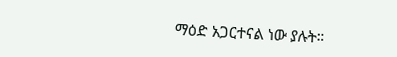ማዕድ አጋርተናል ነው ያሉት።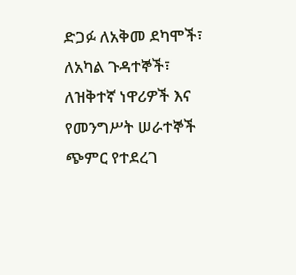ድጋፉ ለአቅመ ደካሞች፣ ለአካል ጉዳተኞች፣ ለዝቅተኛ ነዋሪዎች እና የመንግሥት ሠራተኞች ጭምር የተደረገ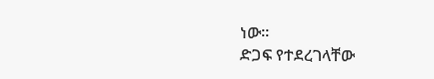ነው።
ድጋፍ የተደረገላቸው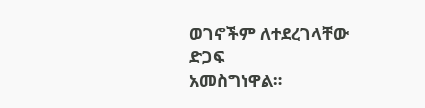ወገኖችም ለተደረገላቸው ድጋፍ
አመስግነዋል።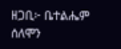ዘጋቢ፦ ቤተልሔም ሰለሞን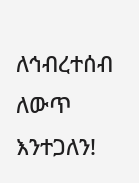ለኅብረተሰብ ለውጥ እንተጋለን!